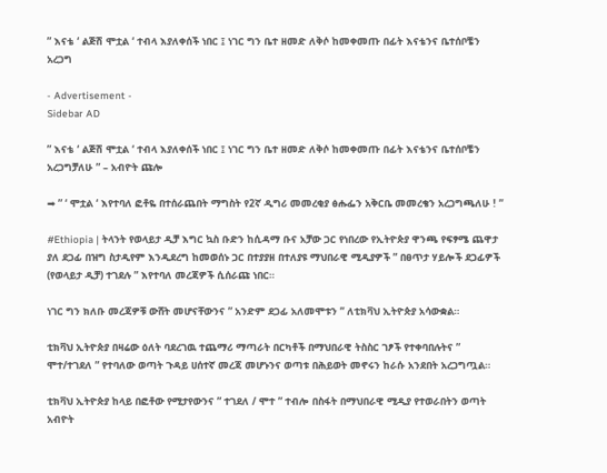” እናቴ ‘ ልጅሽ ሞቷል ‘ ተብላ እያለቀሰች ነበር ፤ ነገር ግን ቤተ ዘመድ ለቅሶ ከመቀመጡ በፊት እናቴንና ቤተሰቦቼን አረጋግ

- Advertisement -
Sidebar AD

” እናቴ ‘ ልጅሽ ሞቷል ‘ ተብላ እያለቀሰች ነበር ፤ ነገር ግን ቤተ ዘመድ ለቅሶ ከመቀመጡ በፊት እናቴንና ቤተሰቦቼን አረጋግቻለሁ ” – አብዮት ጩሎ

➡ ” ‘ ሞቷል ‘ እየተባለ ፎቶዬ በተሰራጨበት ማግስት የ2ኛ ዲግሪ መመረቂያ ፅሑፌን አቅርቤ መመረቄን አረጋግጫለሁ ! ”

#Ethiopia | ትላንት የወላይታ ዲቻ እግር ኳስ ቡድን ከሲዳማ ቡና አቻው ጋር የነበረው የኢትዮጵያ ዋንጫ የፍፃሜ ጨዋታ ያለ ደጋፊ በዝግ ስታዲየም እንዲደረግ ከመወሰኑ ጋር በተያያዘ በተለያዩ ማህበራዊ ሚዲያዎች ” በፀጥታ ሃይሎች ደጋፊዎች (የወላይታ ዲቻ) ተገደሉ ” እየተባለ መረጃዎች ሲሰራጩ ነበር።

ነገር ግን ክለቡ መረጃዎቹ ውሸት መሆናቸውንና ” አንድም ደጋፊ አለመሞቱን ” ለቲክቫህ ኢትዮጵያ አሳውቋል።

ቲክቫህ ኢትዮጵያ በዛሬው ዕለት ባደረገዉ ተጨማሪ ማጣራት በርካቶች በማህበራዊ ትስስር ገፆች የተቀባበሉትና ” ሞተ/ተገደለ ” የተባለው ወጣት ጉዳይ ሀሰተኛ መረጃ መሆኑንና ወጣቱ በሕይወት መኖሩን ከራሱ አንደበት አረጋግጧል።

ቲክቫህ ኢትዮጵያ ከላይ በፎቶው የሚታየውንና ” ተገደለ / ሞተ ” ተብሎ በስፋት በማህበራዊ ሚዲያ የተወራበትን ወጣት አብዮት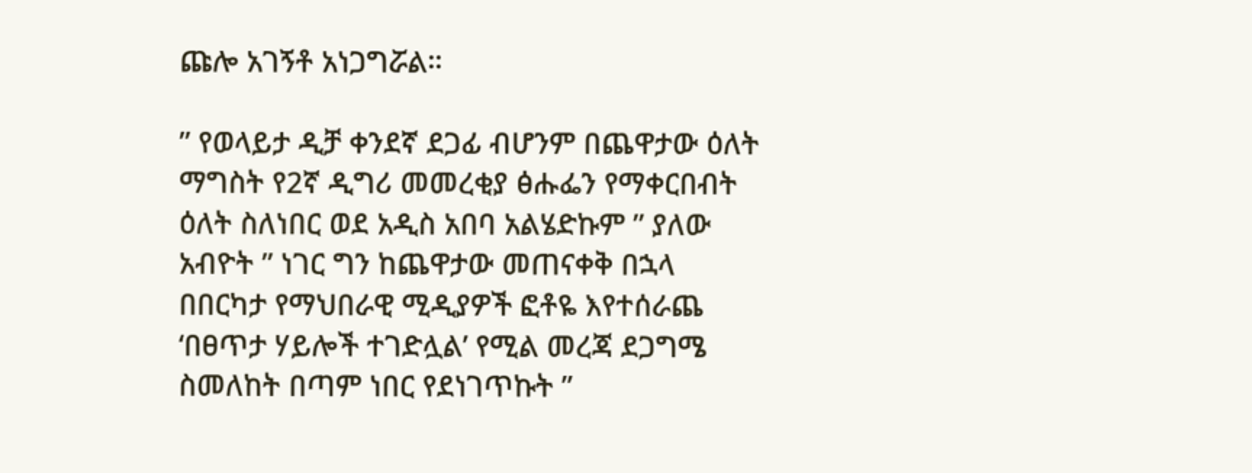ጩሎ አገኝቶ አነጋግሯል።

” የወላይታ ዲቻ ቀንደኛ ደጋፊ ብሆንም በጨዋታው ዕለት ማግስት የ2ኛ ዲግሪ መመረቂያ ፅሑፌን የማቀርበብት ዕለት ስለነበር ወደ አዲስ አበባ አልሄድኩም ” ያለው አብዮት ” ነገር ግን ከጨዋታው መጠናቀቅ በኋላ በበርካታ የማህበራዊ ሚዲያዎች ፎቶዬ እየተሰራጨ ‘በፀጥታ ሃይሎች ተገድሏል’ የሚል መረጃ ደጋግሜ ስመለከት በጣም ነበር የደነገጥኩት ”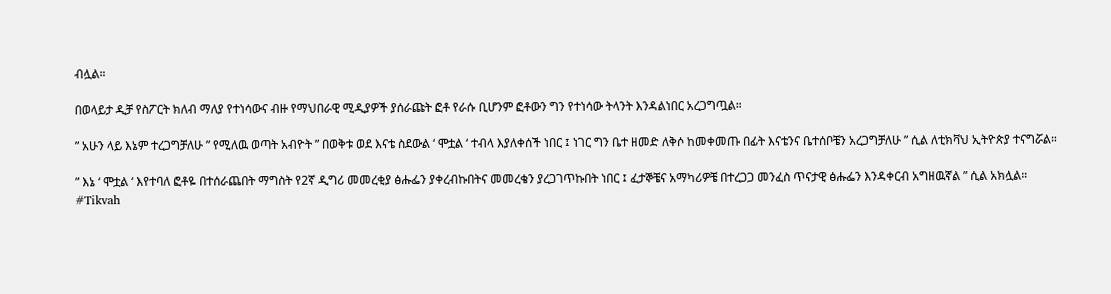ብሏል።

በወላይታ ዲቻ የስፖርት ክለብ ማለያ የተነሳውና ብዙ የማህበራዊ ሚዲያዎች ያሰራጩት ፎቶ የራሱ ቢሆንም ፎቶውን ግን የተነሳው ትላንት እንዳልነበር አረጋግጧል።

” አሁን ላይ እኔም ተረጋግቻለሁ ” የሚለዉ ወጣት አብዮት ” በወቅቱ ወደ እናቴ ስደውል ‘ ሞቷል ‘ ተብላ እያለቀሰች ነበር ፤ ነገር ግን ቤተ ዘመድ ለቅሶ ከመቀመጡ በፊት እናቴንና ቤተሰቦቼን አረጋግቻለሁ ” ሲል ለቲክቫህ ኢትዮጵያ ተናግሯል።

” እኔ ‘ ሞቷል ‘ እየተባለ ፎቶዬ በተሰራጨበት ማግስት የ2ኛ ዲግሪ መመረቂያ ፅሑፌን ያቀረብኩበትና መመረቄን ያረጋገጥኩበት ነበር ፤ ፈታኞቼና አማካሪዎቼ በተረጋጋ መንፈስ ጥናታዊ ፅሑፌን እንዳቀርብ አግዘዉኛል ” ሲል አክሏል።
#Tikvah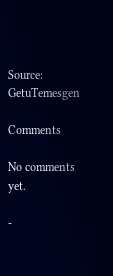Source: GetuTemesgen

Comments

No comments yet.

-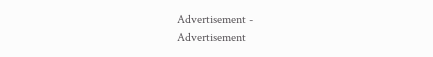Advertisement -
Advertisement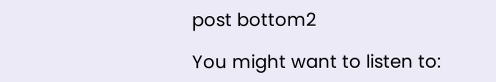post bottom2

You might want to listen to: